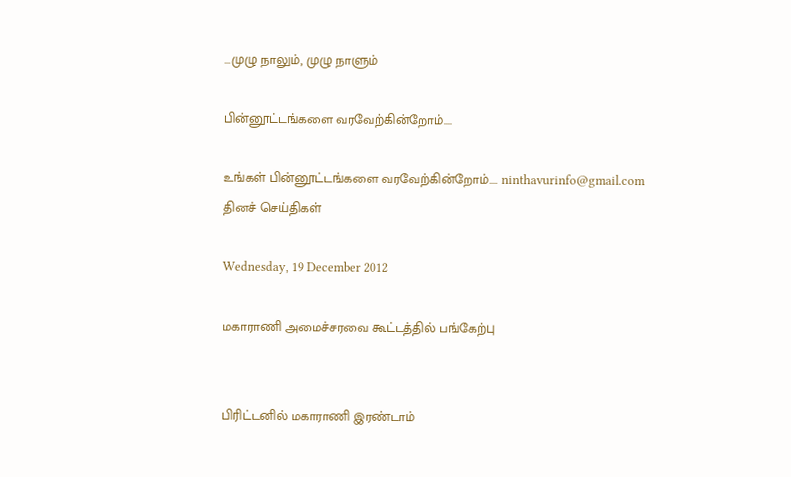...முழு நாலும், முழு நாளும்

பின்னூட்டங்களை வரவேற்கின்றோம்....

உங்கள் பின்னூட்டங்களை வரவேற்கின்றோம்.... ninthavurinfo@gmail.com
தினச் செய்திகள்

Wednesday, 19 December 2012

மகாராணி அமைச்சரவை கூட்டத்தில் பங்கேற்பு


பிரிட்டனில் மகாராணி இரண்டாம்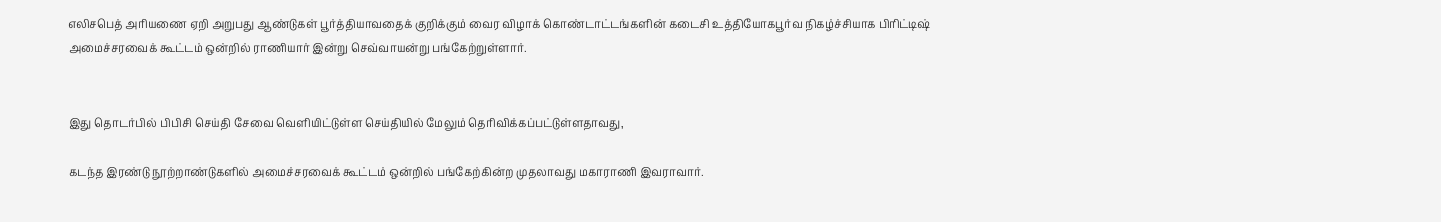எலிசபெத் அரியணை ஏறி அறுபது ஆண்டுகள் பூர்த்தியாவதைக் குறிக்கும் வைர விழாக் கொண்டாட்டங்களின் கடைசி உத்தியோகபூர்வ நிகழ்ச்சியாக பிரிட்டிஷ் அமைச்சரவைக் கூட்டம் ஒன்றில் ராணியார் இன்று செவ்வாயன்று பங்கேற்றுள்ளார்.


இது தொடர்பில் பிபிசி செய்தி சேவை வெளியிட்டுள்ள செய்தியில் மேலும் தெரிவிக்கப்பட்டுள்ளதாவது,

கடந்த இரண்டு நூற்றாண்டுகளில் அமைச்சரவைக் கூட்டம் ஒன்றில் பங்கேற்கின்ற முதலாவது மகாராணி இவராவார்.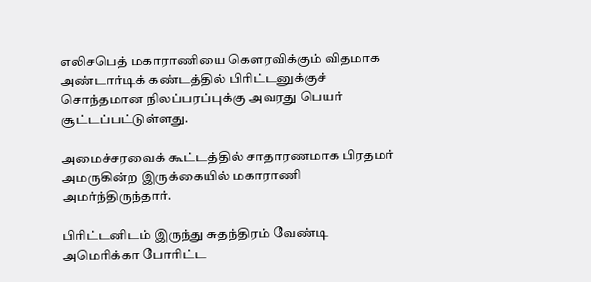எலிசபெத் மகாராணியை கௌரவிக்கும் விதமாக அண்டார்டிக் கண்டத்தில் பிரிட்டனுக்குச் சொந்தமான நிலப்பரப்புக்கு அவரது பெயர் சூட்டப்பட்டுள்ளது.

அமைச்சரவைக் கூட்டத்தில் சாதாரணமாக பிரதமர் அமருகின்ற இருக்கையில் மகாராணி அமர்ந்திருந்தார்.

பிரிட்டனிடம் இருந்து சுதந்திரம் வேண்டி அமெரிக்கா போரிட்ட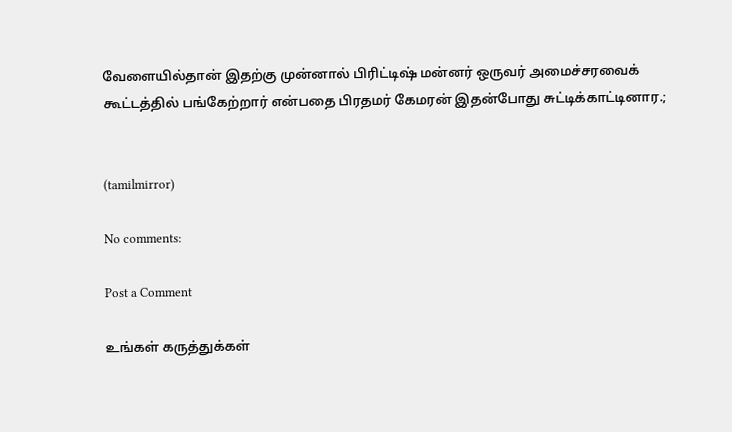வேளையில்தான் இதற்கு முன்னால் பிரிட்டிஷ் மன்னர் ஒருவர் அமைச்சரவைக் கூட்டத்தில் பங்கேற்றார் என்பதை பிரதமர் கேமரன் இதன்போது சுட்டிக்காட்டினார.;


(tamilmirror)

No comments:

Post a Comment

உங்கள் கருத்துக்கள்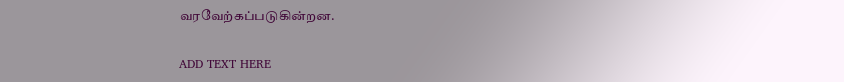வரவேற்கப்படுகின்றன.

ADD TEXT HERE